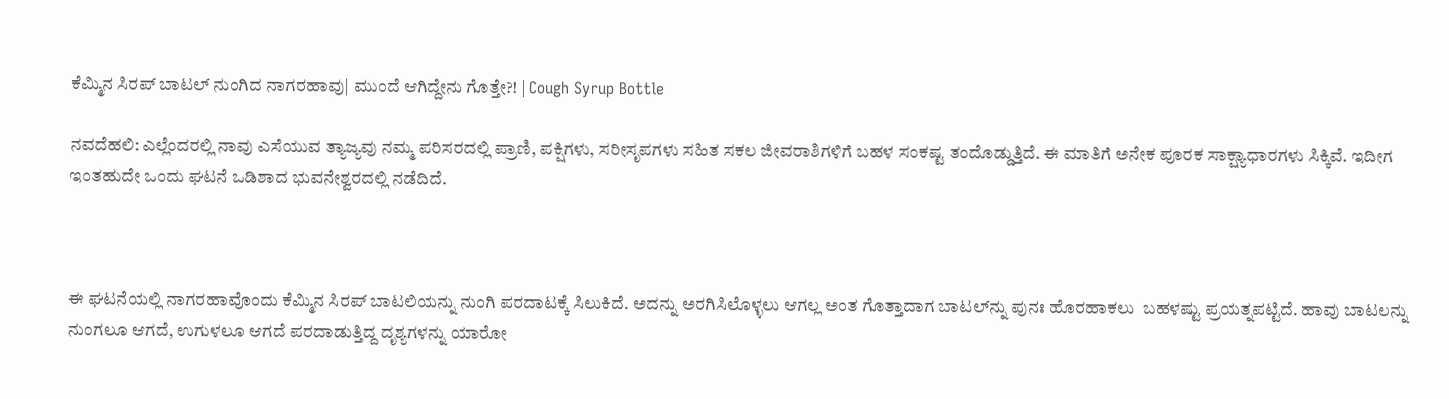ಕೆಮ್ಮಿನ‌ ಸಿರಪ್‌ ಬಾಟಲ್ ನುಂಗಿದ ನಾಗರಹಾವು| ಮುಂದೆ ಆಗಿದ್ದೇನು ಗೊತ್ತೇ?! | Cough Syrup Bottle

ನವದೆಹಲಿ: ಎಲ್ಲೆಂದರಲ್ಲಿ ನಾವು ಎಸೆಯುವ ತ್ಯಾಜ್ಯವು ನಮ್ಮ ಪರಿಸರದಲ್ಲಿ ಪ್ರಾಣಿ, ಪಕ್ಷಿಗಳು, ಸರೀಸೃಪಗಳು ಸಹಿತ ಸಕಲ ಜೀವರಾಶಿಗಳಿಗೆ ಬಹಳ ಸಂಕಷ್ಟ ತಂದೊಡ್ಡುತ್ತಿದೆ. ಈ ಮಾತಿಗೆ ಅನೇಕ ಪೂರಕ ಸಾಕ್ಷ್ಯಾಧಾರಗಳು ಸಿಕ್ಕಿವೆ. ಇದೀಗ ಇಂತಹುದೇ ಒಂದು ಘಟನೆ ‌ಒಡಿಶಾದ ಭುವನೇಶ್ವರದಲ್ಲಿ ನಡೆದಿದೆ.



ಈ ಘಟನೆಯಲ್ಲಿ ನಾಗರಹಾವೊಂದು ಕೆಮ್ಮಿನ ಸಿರಪ್ ಬಾಟಲಿಯನ್ನು ನುಂಗಿ ಪರದಾಟಕ್ಕೆ ಸಿಲುಕಿದೆ. ಅದನ್ನು ಅರಗಿಸಿಲೊಳ್ಳಲು ಆಗಲ್ಲ ಅಂತ ಗೊತ್ತಾದಾಗ ಬಾಟಲ್‌ನ್ನು ಪುನಃ ಹೊರಹಾಕಲು  ಬಹಳಷ್ಟು ಪ್ರಯತ್ನಪಟ್ಟಿದೆ‌. ಹಾವು ಬಾಟಲನ್ನು ನುಂಗಲೂ ಆಗದೆ, ಉಗುಳಲೂ ಆಗದೆ ಪರದಾಡುತ್ತಿದ್ದ ದೃಶ್ಯಗಳನ್ನು ಯಾರೋ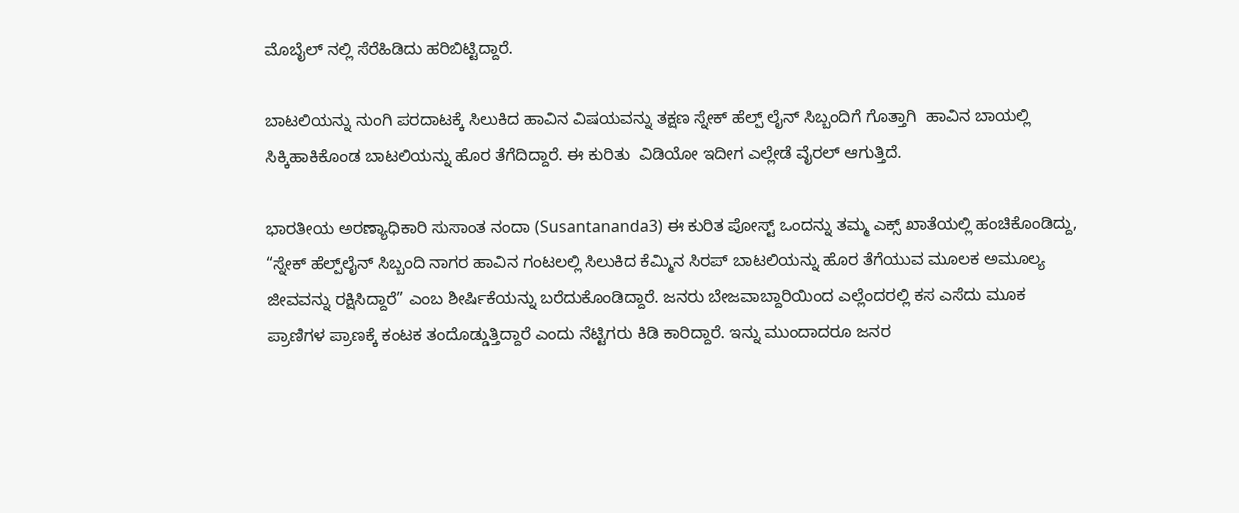ಮೊಬೈಲ್‌ ನಲ್ಲಿ ಸೆರೆಹಿಡಿದು‌ ಹರಿಬಿಟ್ಟಿದ್ದಾರೆ.

ಬಾಟಲಿಯನ್ನು ನುಂಗಿ ಪರದಾಟಕ್ಕೆ ಸಿಲುಕಿದ ಹಾವಿನ ವಿಷಯವನ್ನು ತಕ್ಷಣ ಸ್ನೇಕ್‌ ಹೆಲ್ಪ್‌ ಲೈನ್‌ ಸಿಬ್ಬಂದಿಗೆ ಗೊತ್ತಾಗಿ  ಹಾವಿನ ಬಾಯಲ್ಲಿ ಸಿಕ್ಕಿಹಾಕಿಕೊಂಡ ಬಾಟಲಿಯನ್ನು ಹೊರ ತೆಗೆದಿದ್ದಾರೆ. ಈ ಕುರಿತು  ವಿಡಿಯೋ ಇದೀಗ ಎಲ್ಲೇಡೆ ವೈರಲ್‌ ಆಗುತ್ತಿದೆ.

ಭಾರತೀಯ ಅರಣ್ಯಾಧಿಕಾರಿ ಸುಸಾಂತ ನಂದಾ (Susantananda3) ಈ ಕುರಿತ ಪೋಸ್ಟ್‌ ಒಂದನ್ನು ತಮ್ಮ ಎಕ್ಸ್‌ ಖಾತೆಯಲ್ಲಿ ಹಂಚಿಕೊಂಡಿದ್ದು, “ಸ್ನೇಕ್‌ ಹೆಲ್ಪ್‌ಲೈನ್‌ ಸಿಬ್ಬಂದಿ ನಾಗರ ಹಾವಿನ ಗಂಟಲಲ್ಲಿ ಸಿಲುಕಿದ ಕೆಮ್ಮಿನ ಸಿರಪ್‌ ಬಾಟಲಿಯನ್ನು ಹೊರ ತೆಗೆಯುವ ಮೂಲಕ ಅಮೂಲ್ಯ ಜೀವವನ್ನು ರಕ್ಷಿಸಿದ್ದಾರೆ” ಎಂಬ ಶೀರ್ಷಿಕೆಯನ್ನು ಬರೆದುಕೊಂಡಿದ್ದಾರೆ. ಜನರು ಬೇಜವಾಬ್ದಾರಿಯಿಂದ ಎಲ್ಲೆಂದರಲ್ಲಿ ಕಸ ಎಸೆದು ಮೂಕ ಪ್ರಾಣಿಗಳ ಪ್ರಾಣಕ್ಕೆ ಕಂಟಕ ತಂದೊಡ್ಡುತ್ತಿದ್ದಾರೆ ಎಂದು ನೆಟ್ಟಿಗರು ಕಿಡಿ ಕಾರಿದ್ದಾರೆ. ಇನ್ನು ಮುಂದಾದರೂ ಜನರ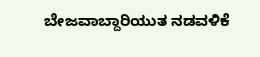ಬೇಜವಾಬ್ದಾರಿಯುತ ನಡವಳಿಕೆ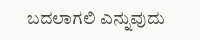ಬದಲಾಗಲಿ‌ ಎನ್ನುವುದು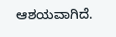ಆಶಯವಾಗಿದೆ.